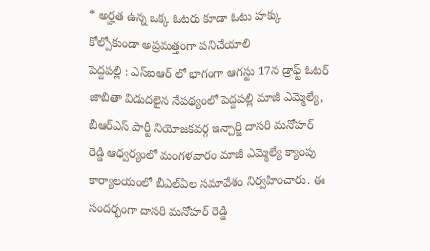* అర్హత ఉన్న ఒక్క ఓటరు కూడా ఓటు హక్కు కోల్పోకుండా అప్రమత్తంగా పనిచేయాలి
పెద్దపల్లి : ఎస్ఐఆర్ లో భాగంగా ఆగస్టు 17న డ్రాఫ్ట్ ఓటర్ జాబితా విడుదలైన నేపథ్యంలో పెద్దపల్లి మాజీ ఎమ్మెల్యే, బీఆర్ఎస్ పార్టీ నియోజకవర్గ ఇన్చార్జి దాసరి మనోహర్ రెడ్డి ఆధ్వర్యంలో మంగళవారం మాజీ ఎమ్మెల్యే క్యాంపు కార్యాలయంలో బీఎల్ఏల సమావేశం నిర్వహించారు. ఈ సందర్భంగా దాసరి మనోహర్ రెడ్డి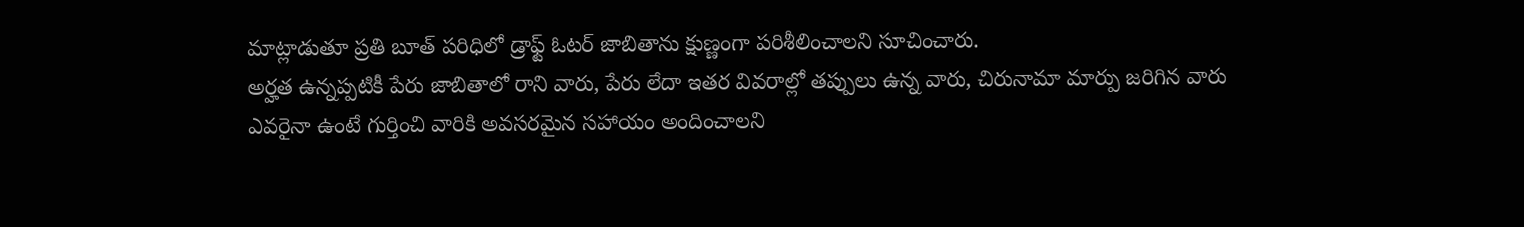మాట్లాడుతూ ప్రతి బూత్ పరిధిలో డ్రాఫ్ట్ ఓటర్ జాబితాను క్షుణ్ణంగా పరిశీలించాలని సూచించారు.
అర్హత ఉన్నప్పటికీ పేరు జాబితాలో రాని వారు, పేరు లేదా ఇతర వివరాల్లో తప్పులు ఉన్న వారు, చిరునామా మార్పు జరిగిన వారు ఎవరైనా ఉంటే గుర్తించి వారికి అవసరమైన సహాయం అందించాలని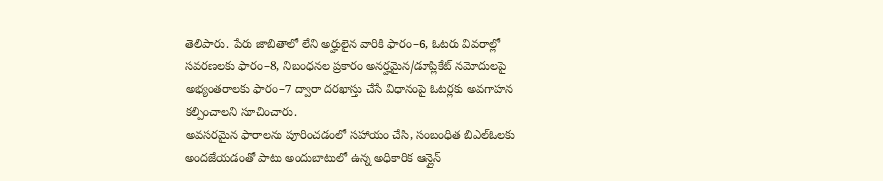తెలిపారు. పేరు జాబితాలో లేని అర్హులైన వారికి ఫారం–6, ఓటరు వివరాల్లో సవరణలకు ఫారం–8, నిబంధనల ప్రకారం అనర్హమైన/డూప్లికేట్ నమోదులపై అభ్యంతరాలకు ఫారం–7 ద్వారా దరఖాస్తు చేసే విధానంపై ఓటర్లకు అవగాహన కల్పించాలని సూచించారు.
అవసరమైన ఫారాలను పూరించడంలో సహాయం చేసి, సంబంధిత బిఎల్ఓలకు అందజేయడంతో పాటు అందుబాటులో ఉన్న అధికారిక ఆన్లైన్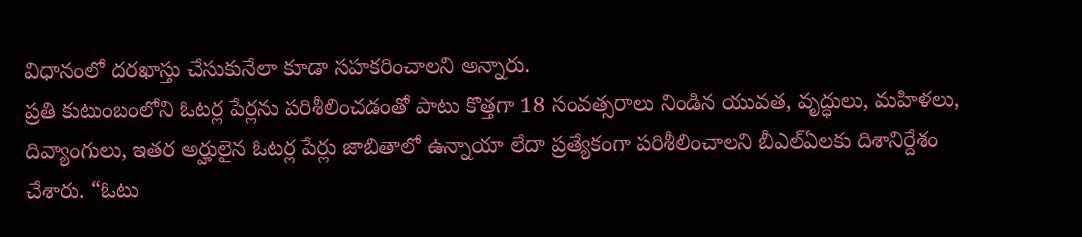విధానంలో దరఖాస్తు చేసుకునేలా కూడా సహకరించాలని అన్నారు.
ప్రతి కుటుంబంలోని ఓటర్ల పేర్లను పరిశీలించడంతో పాటు కొత్తగా 18 సంవత్సరాలు నిండిన యువత, వృద్ధులు, మహిళలు, దివ్యాంగులు, ఇతర అర్హులైన ఓటర్ల పేర్లు జాబితాలో ఉన్నాయా లేదా ప్రత్యేకంగా పరిశీలించాలని బీఎల్ఏలకు దిశానిర్దేశం చేశారు. “ఓటు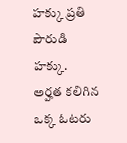హక్కు ప్రతి పౌరుడి హక్కు.
అర్హత కలిగిన ఒక్క ఓటరు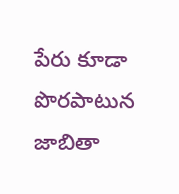పేరు కూడా పొరపాటున జాబితా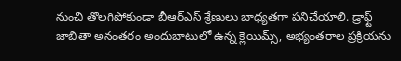నుంచి తొలగిపోకుండా బీఆర్ఎస్ శ్రేణులు బాధ్యతగా పనిచేయాలి. డ్రాఫ్ట్ జాబితా అనంతరం అందుబాటులో ఉన్న క్లెయిమ్స్, అభ్యంతరాల ప్రక్రియను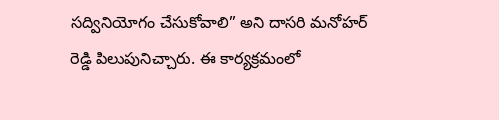సద్వినియోగం చేసుకోవాలి” అని దాసరి మనోహర్ రెడ్డి పిలుపునిచ్చారు. ఈ కార్యక్రమంలో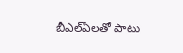బీఎల్ఏలతో పాటు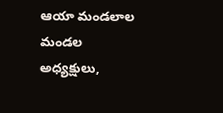ఆయా మండలాల మండల అధ్యక్షులు,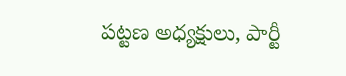పట్టణ అధ్యక్షులు, పార్టీ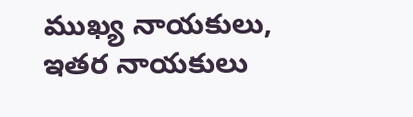ముఖ్య నాయకులు, ఇతర నాయకులు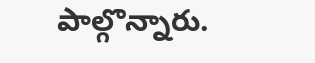పాల్గొన్నారు.